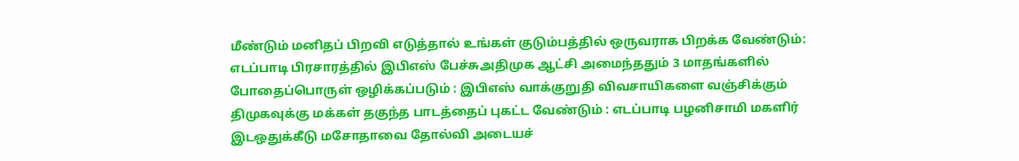மீண்டும் மனிதப் பிறவி எடுத்தால் உங்கள் குடும்பத்தில் ஒருவராக பிறக்க வேண்டும்: எடப்பாடி பிரசாரத்தில் இபிஎஸ் பேச்சுஅதிமுக ஆட்சி அமைந்ததும் 3 மாதங்களில் போதைப்பொருள் ஒழிக்கப்படும் : இபிஎஸ் வாக்குறுதி விவசாயிகளை வஞ்சிக்கும் திமுகவுக்கு மக்கள் தகுந்த பாடத்தைப் புகட்ட வேண்டும் : எடப்பாடி பழனிசாமி மகளிர் இடஒதுக்கீடு மசோதாவை தோல்வி அடையச்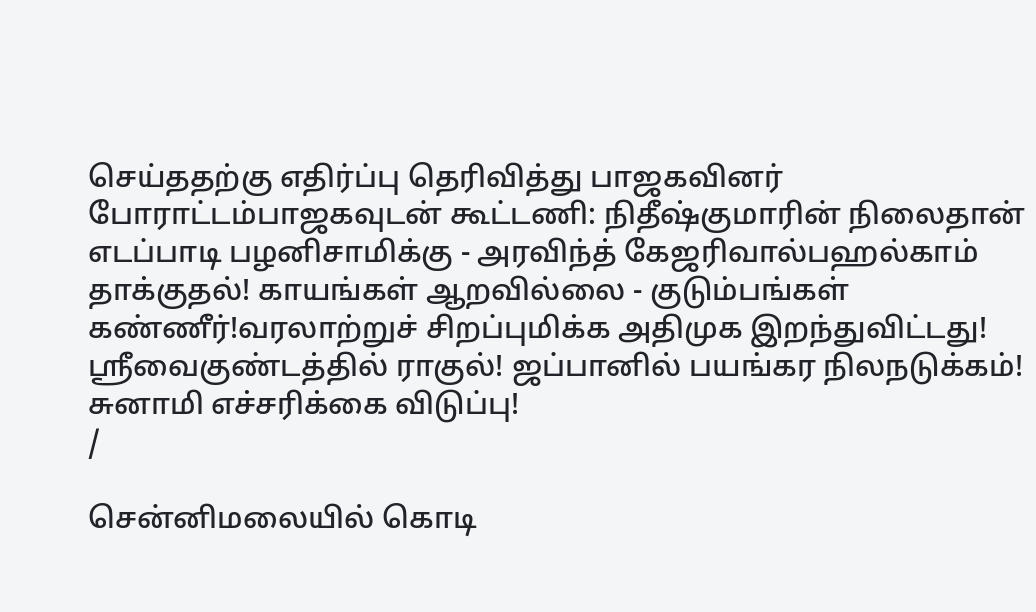செய்ததற்கு எதிர்ப்பு தெரிவித்து பாஜகவினர் போராட்டம்பாஜகவுடன் கூட்டணி: நிதீஷ்குமாரின் நிலைதான் எடப்பாடி பழனிசாமிக்கு - அரவிந்த் கேஜரிவால்பஹல்காம் தாக்குதல்! காயங்கள் ஆறவில்லை - குடும்பங்கள் கண்ணீர்!வரலாற்றுச் சிறப்புமிக்க அதிமுக இறந்துவிட்டது! ஸ்ரீவைகுண்டத்தில் ராகுல்! ஜப்பானில் பயங்கர நிலநடுக்கம்! சுனாமி எச்சரிக்கை விடுப்பு!
/

சென்னிமலையில் கொடி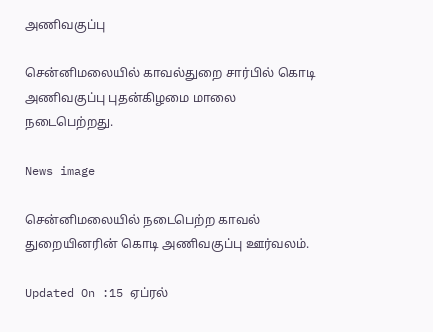அணிவகுப்பு

சென்னிமலையில் காவல்துறை சார்பில் கொடி அணிவகுப்பு புதன்கிழமை மாலை நடைபெற்றது.

News image

சென்னிமலையில் நடைபெற்ற காவல் துறையினரின் கொடி அணிவகுப்பு ஊர்வலம்.

Updated On :15 ஏப்ரல்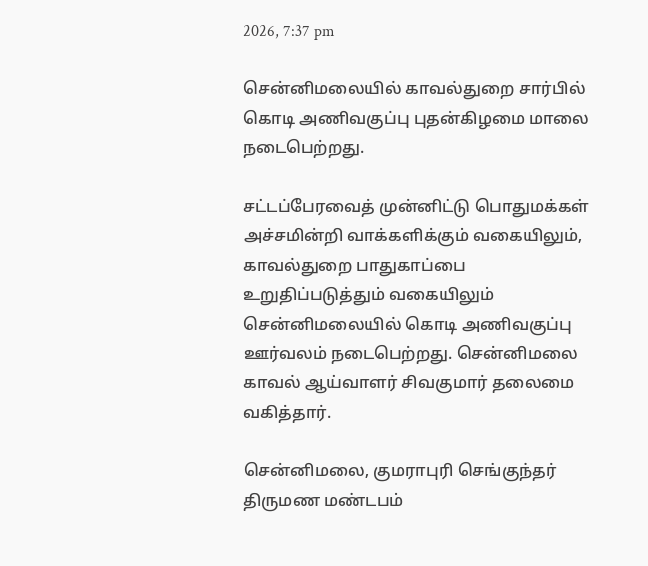2026, 7:37 pm

சென்னிமலையில் காவல்துறை சார்பில் கொடி அணிவகுப்பு புதன்கிழமை மாலை நடைபெற்றது.

சட்டப்பேரவைத் முன்னிட்டு பொதுமக்கள் அச்சமின்றி வாக்களிக்கும் வகையிலும், காவல்துறை பாதுகாப்பை உறுதிப்படுத்தும் வகையிலும் சென்னிமலையில் கொடி அணிவகுப்பு ஊர்வலம் நடைபெற்றது. சென்னிமலை காவல் ஆய்வாளர் சிவகுமார் தலைமை வகித்தார்.

சென்னிமலை, குமராபுரி செங்குந்தர் திருமண மண்டபம்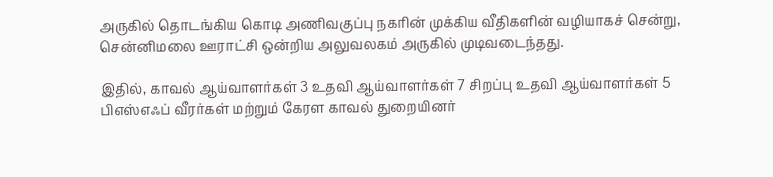அருகில் தொடங்கிய கொடி அணிவகுப்பு நகரின் முக்கிய வீதிகளின் வழியாகச் சென்று, சென்னிமலை ஊராட்சி ஒன்றிய அலுவலகம் அருகில் முடிவடைந்தது.

இதில், காவல் ஆய்வாளர்கள் 3 உதவி ஆய்வாளர்கள் 7 சிறப்பு உதவி ஆய்வாளர்கள் 5 பிஎஸ்எஃப் வீரர்கள் மற்றும் கேரள காவல் துறையினர்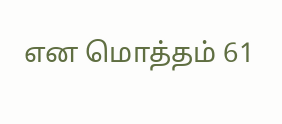என மொத்தம் 61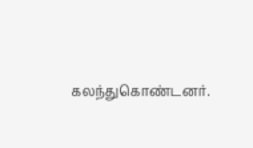கலந்துகொண்டனர்.